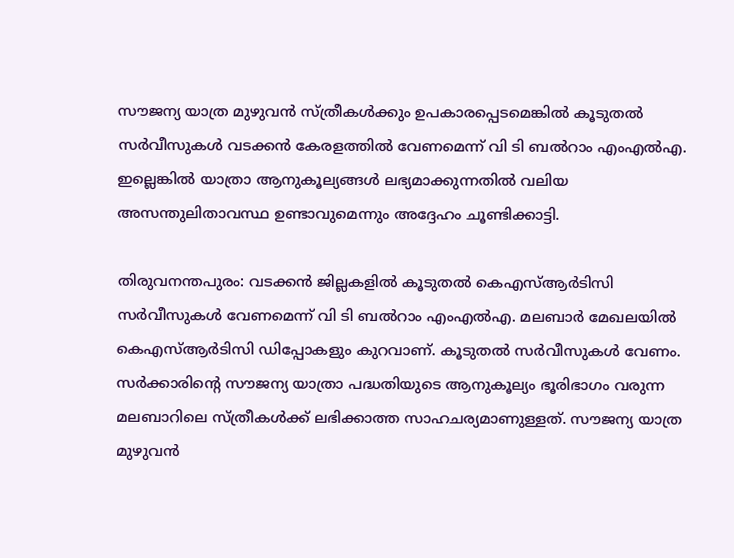സൗജന്യ യാത്ര മുഴുവൻ സ്ത്രീകൾക്കും ഉപകാരപ്പെടമെങ്കിൽ കൂടുതൽ സർവീസുകൾ വടക്കൻ കേരളത്തിൽ വേണമെന്ന് വി ടി ബൽറാം എംഎൽഎ. ഇല്ലെങ്കിൽ യാത്രാ ആനുകൂല്യങ്ങൾ ലഭ്യമാക്കുന്നതിൽ വലിയ അസന്തുലിതാവസ്ഥ ഉണ്ടാവുമെന്നും അദ്ദേഹം ചൂണ്ടിക്കാട്ടി.

തിരുവനന്തപുരം: വടക്കൻ ജില്ലകളിൽ കൂടുതൽ കെഎസ്ആർടിസി സർവീസുകൾ വേണമെന്ന് വി ടി ബൽറാം എംഎൽഎ. മലബാർ മേഖലയിൽ കെഎസ്ആർടിസി ഡിപ്പോകളും കുറവാണ്. കൂടുതൽ സർവീസുകൾ വേണം. സർക്കാരിന്റെ സൗജന്യ യാത്രാ പദ്ധതിയുടെ ആനുകൂല്യം ഭൂരിഭാഗം വരുന്ന മലബാറിലെ സ്ത്രീകൾക്ക് ലഭിക്കാത്ത സാഹചര്യമാണുള്ളത്. സൗജന്യ യാത്ര മുഴുവൻ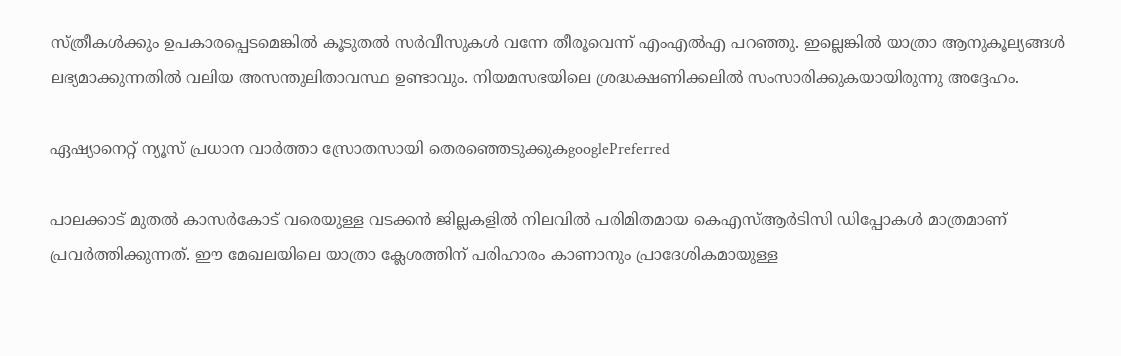സ്ത്രീകൾക്കും ഉപകാരപ്പെടമെങ്കിൽ കൂടുതൽ സർവീസുകൾ വന്നേ തീരൂവെന്ന് എംഎൽഎ പറഞ്ഞു. ഇല്ലെങ്കിൽ യാത്രാ ആനുകൂല്യങ്ങൾ ലഭ്യമാക്കുന്നതിൽ വലിയ അസന്തുലിതാവസ്ഥ ഉണ്ടാവും. നിയമസഭയിലെ ശ്രദ്ധക്ഷണിക്കലിൽ സംസാരിക്കുകയായിരുന്നു അദ്ദേഹം.

ഏഷ്യാനെറ്റ് ന്യൂസ് പ്രധാന വാർത്താ സ്രോതസായി തെരഞ്ഞെടുക്കുകgooglePreferred

പാലക്കാട് മുതൽ കാസർകോട് വരെയുള്ള വടക്കൻ ജില്ലകളിൽ നിലവിൽ പരിമിതമായ കെഎസ്ആർടിസി ഡിപ്പോകൾ മാത്രമാണ് പ്രവർത്തിക്കുന്നത്. ഈ മേഖലയിലെ യാത്രാ ക്ലേശത്തിന് പരിഹാരം കാണാനും പ്രാദേശികമായുള്ള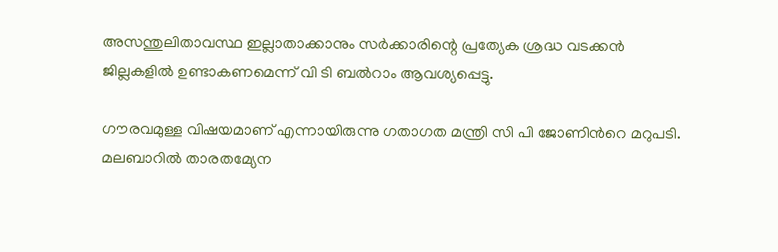അസന്തുലിതാവസ്ഥ ഇല്ലാതാക്കാനും സർക്കാരിന്റെ പ്രത്യേക ശ്രദ്ധ വടക്കൻ ജില്ലകളിൽ ഉണ്ടാകണമെന്ന് വി ടി ബൽറാം ആവശ്യപ്പെട്ടു.

ഗൗരവമുള്ള വിഷയമാണ് എന്നായിരുന്നു ഗതാഗത മന്ത്രി സി പി ജോണിന്‍റെ മറുപടി. മലബാറിൽ താരതമ്യേന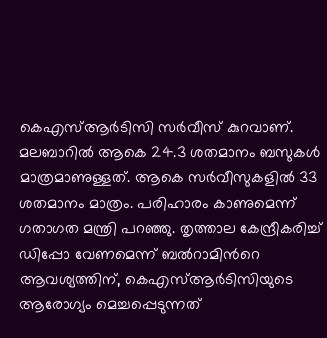കെഎസ്ആർടിസി സർവീസ് കുറവാണ്. മലബാറിൽ ആകെ 24.3 ശതമാനം ബസുകൾ മാത്രമാണുള്ളത്. ആകെ സർവീസുകളിൽ 33 ശതമാനം മാത്രം. പരിഹാരം കാണുമെന്ന് ഗതാഗത മന്ത്രി പറഞ്ഞു. തൃത്താല കേന്ദ്രീകരിച്ച് ഡിപ്പോ വേണമെന്ന് ബൽറാമിന്‍റെ ആവശ്യത്തിന്, കെഎസ്ആർടിസിയുടെ ആരോഗ്യം മെച്ചപ്പെടുന്നത്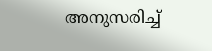അനുസരിച്ച്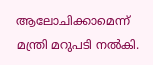ആലോചിക്കാമെന്ന് മന്ത്രി മറുപടി നൽകി.